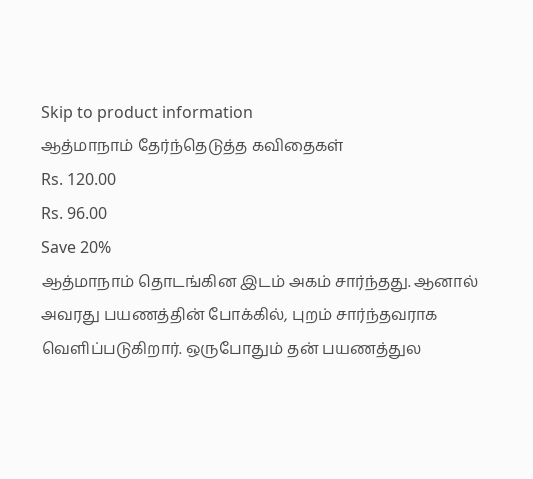Skip to product information
ஆத்மாநாம் தேர்ந்தெடுத்த கவிதைகள்
Rs. 120.00
Rs. 96.00
Save 20%
ஆத்மாநாம் தொடங்கின இடம் அகம் சார்ந்தது. ஆனால் அவரது பயணத்தின் போக்கில், புறம் சார்ந்தவராக வெளிப்படுகிறார். ஒருபோதும் தன் பயணத்துல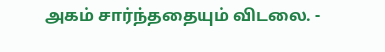அகம் சார்ந்ததையும் விடலை. -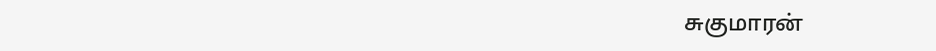சுகுமாரன்